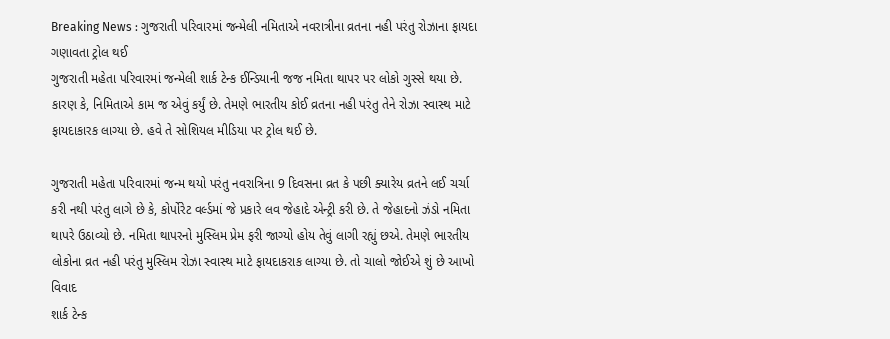Breaking News : ગુજરાતી પરિવારમાં જન્મેલી નમિતાએ નવરાત્રીના વ્રતના નહી પરંતુ રોઝાના ફાયદા ગણાવતા ટ્રોલ થઈ
ગુજરાતી મહેતા પરિવારમાં જન્મેલી શાર્ક ટેન્ક ઈન્ડિયાની જજ નમિતા થાપર પર લોકો ગુસ્સે થયા છે. કારણ કે, નિમિતાએ કામ જ એવું કર્યું છે. તેમણે ભારતીય કોઈ વ્રતના નહી પરંતુ તેને રોઝા સ્વાસ્થ માટે ફાયદાકારક લાગ્યા છે. હવે તે સોશિયલ મીડિયા પર ટ્રોલ થઈ છે.

ગુજરાતી મહેતા પરિવારમાં જન્મ થયો પરંતુ નવરાત્રિના 9 દિવસના વ્રત કે પછી ક્યારેય વ્રતને લઈ ચર્ચા કરી નથી પરંતુ લાગે છે કે, કોર્પોરેટ વર્લ્ડમાં જે પ્રકારે લવ જેહાદે એન્ટ્રી કરી છે. તે જેહાદનો ઝંડો નમિતા થાપરે ઉઠાવ્યો છે. નમિતા થાપરનો મુસ્લિમ પ્રેમ ફરી જાગ્યો હોય તેવું લાગી રહ્યું છએ. તેમણે ભારતીય લોકોના વ્રત નહી પરંતુ મુસ્લિમ રોઝા સ્વાસ્થ માટે ફાયદાકરાક લાગ્યા છે. તો ચાલો જોઈએ શું છે આખો વિવાદ
શાર્ક ટેન્ક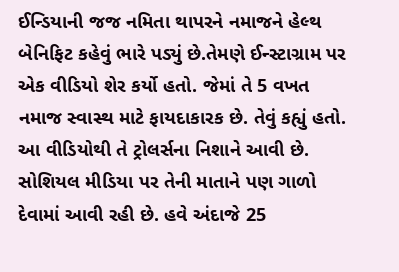ઈન્ડિયાની જજ નમિતા થાપરને નમાજને હેલ્થ બેનિફિટ કહેવું ભારે પડ્યું છે.તેમણે ઈન્સ્ટાગ્રામ પર એક વીડિયો શેર કર્યો હતો. જેમાં તે 5 વખત નમાજ સ્વાસ્થ માટે ફાયદાકારક છે. તેવું કહ્યું હતો. આ વીડિયોથી તે ટ્રોલર્સના નિશાને આવી છે. સોશિયલ મીડિયા પર તેની માતાને પણ ગાળો દેવામાં આવી રહી છે. હવે અંદાજે 25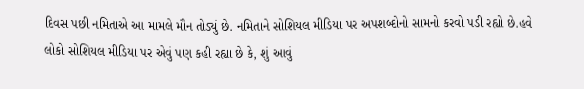દિવસ પછી નમિતાએ આ મામલે મૌન તોડ્યું છે. નમિતાને સોશિયલ મીડિયા પર અપશબ્દોનો સામનો કરવો પડી રહ્યો છે.હવે લોકો સોશિયલ મીડિયા પર એવું પણ કહી રહ્યા છે કે, શું આવું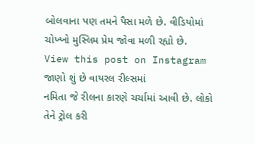બોલવાના પણ તમને પૈસા મળે છે. વીડિયોમાં ચોખ્ખો મુસ્લિમ પ્રેમ જોવા મળી રહ્યો છે.
View this post on Instagram
જાણો શું છે વાયરલ રીલ્સમાં
નમિતા જે રીલના કારણે ચર્ચામાં આવી છે. લોકો તેને ટ્રોલ કરી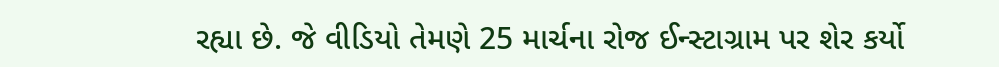રહ્યા છે. જે વીડિયો તેમણે 25 માર્ચના રોજ ઈન્સ્ટાગ્રામ પર શેર કર્યો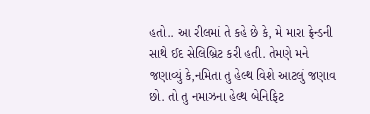હતો.. આ રીલમાં તે કહે છે કે, મે મારા ફ્રેન્ડની સાથે ઈદ સેલિબ્રિટ કરી હતી. તેમણે મને જણાવ્યું કે,નમિતા તુ હેલ્થ વિશે આટલું જણાવ છો. તો તુ નમાઝના હેલ્થ બેનિફિટ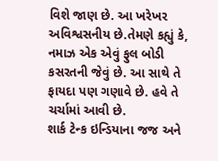વિશે જાણ છે. આ ખરેખર અવિશ્વસનીય છે.તેમણે કહ્યું કે, નમાઝ એક એવું ફુલ બોડી કસરતની જેવું છે. આ સાથે તે ફાયદા પણ ગણાવે છે. હવે તે ચર્ચામાં આવી છે.
શાર્ક ટેન્ક ઇન્ડિયાના જજ અને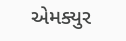એમક્યુર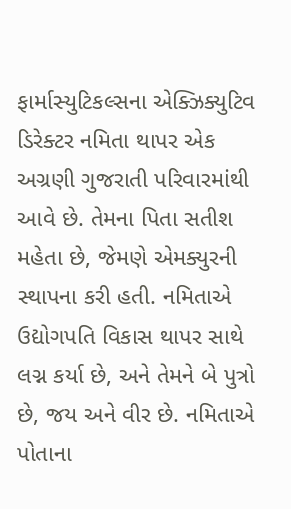ફાર્માસ્યુટિકલ્સના એક્ઝિક્યુટિવ ડિરેક્ટર નમિતા થાપર એક અગ્રણી ગુજરાતી પરિવારમાંથી આવે છે. તેમના પિતા સતીશ મહેતા છે, જેમણે એમક્યુરની સ્થાપના કરી હતી. નમિતાએ ઉદ્યોગપતિ વિકાસ થાપર સાથે લગ્ન કર્યા છે, અને તેમને બે પુત્રો છે, જય અને વીર છે. નમિતાએ પોતાના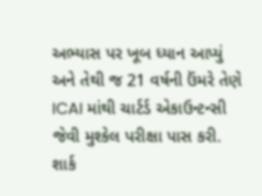અભ્યાસ પર ખૂબ ધ્યાન આપ્યું અને તેથી જ 21 વર્ષની ઉંમરે તેણે ICAI માંથી ચાર્ટર્ડ એકાઉન્ટન્સી જેવી મુશ્કેલ પરીક્ષા પાસ કરી.
શાર્ક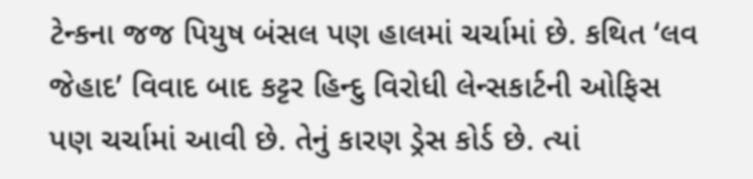ટેન્કના જજ પિયુષ બંસલ પણ હાલમાં ચર્ચામાં છે. કથિત ‘લવ જેહાદ’ વિવાદ બાદ કટ્ટર હિન્દુ વિરોધી લેન્સકાર્ટની ઓફિસ પણ ચર્ચામાં આવી છે. તેનું કારણ ડ્રેસ કોર્ડ છે. ત્યાં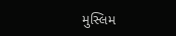મુસ્લિમ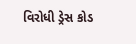વિરોધી ડ્રેસ કોડ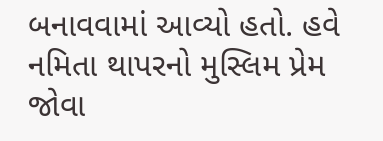બનાવવામાં આવ્યો હતો. હવે નમિતા થાપરનો મુસ્લિમ પ્રેમ જોવા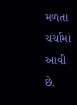મળતા ચર્ચામાં આવી છે.